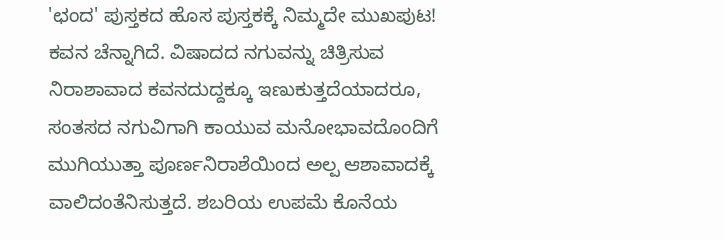'ಛಂದ' ಪುಸ್ತಕದ ಹೊಸ ಪುಸ್ತಕಕ್ಕೆ ನಿಮ್ಮದೇ ಮುಖಪುಟ!
ಕವನ ಚೆನ್ನಾಗಿದೆ. ವಿಷಾದದ ನಗುವನ್ನು ಚಿತ್ರಿಸುವ ನಿರಾಶಾವಾದ ಕವನದುದ್ದಕ್ಕೂ ಇಣುಕುತ್ತದೆಯಾದರೂ, ಸಂತಸದ ನಗುವಿಗಾಗಿ ಕಾಯುವ ಮನೋಭಾವದೊಂದಿಗೆ ಮುಗಿಯುತ್ತಾ ಪೂರ್ಣನಿರಾಶೆಯಿಂದ ಅಲ್ಪ ಆಶಾವಾದಕ್ಕೆ ವಾಲಿದಂತೆನಿಸುತ್ತದೆ. ಶಬರಿಯ ಉಪಮೆ ಕೊನೆಯ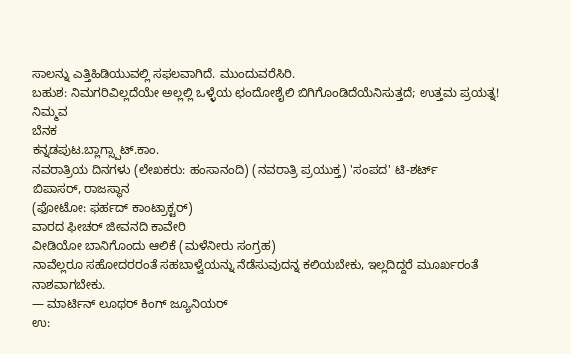ಸಾಲನ್ನು ಎತ್ತಿಹಿಡಿಯುವಲ್ಲಿ ಸಫಲವಾಗಿದೆ. ಮುಂದುವರೆಸಿರಿ.
ಬಹುಶ: ನಿಮಗರಿವಿಲ್ಲದೆಯೇ ಅಲ್ಲಲ್ಲಿ ಒಳ್ಳೆಯ ಛಂದೋಶೈಲಿ ಬಿಗಿಗೊಂಡಿದೆಯೆನಿಸುತ್ತದೆ; ಉತ್ತಮ ಪ್ರಯತ್ನ!
ನಿಮ್ಮವ
ಬೆನಕ
ಕನ್ನಡಪುಟ.ಬ್ಲಾಗ್ಸ್ಪಾಟ್.ಕಾಂ.
ನವರಾತ್ರಿಯ ದಿನಗಳು (ಲೇಖಕರು: ಹಂಸಾನಂದಿ) (ನವರಾತ್ರಿ ಪ್ರಯುಕ್ತ) 'ಸಂಪದ' ಟಿ-ಶರ್ಟ್
ಬಿಪಾಸರ್, ರಾಜಸ್ಥಾನ
(ಫೋಟೋ: ಫರ್ಹದ್ ಕಾಂಟ್ರಾಕ್ಟರ್)
ವಾರದ ಫೀಚರ್ ಜೀವನದಿ ಕಾವೇರಿ
ವೀಡಿಯೋ ಬಾನಿಗೊಂದು ಆಲಿಕೆ (ಮಳೆನೀರು ಸಂಗ್ರಹ)
ನಾವೆಲ್ಲರೂ ಸಹೋದರರಂತೆ ಸಹಬಾಳ್ವೆಯನ್ನು ನೆಡೆಸುವುದನ್ನ ಕಲಿಯಬೇಕು, ಇಲ್ಲದಿದ್ದರೆ ಮೂರ್ಖರಂತೆ ನಾಶವಾಗಬೇಕು.
— ಮಾರ್ಟಿನ್ ಲೂಥರ್ ಕಿಂಗ್ ಜ್ಯೂನಿಯರ್
ಉ: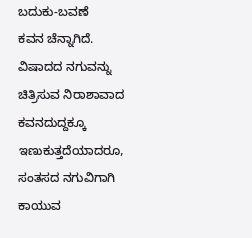ಬದುಕು-ಬವಣೆ
ಕವನ ಚೆನ್ನಾಗಿದೆ. ವಿಷಾದದ ನಗುವನ್ನು ಚಿತ್ರಿಸುವ ನಿರಾಶಾವಾದ ಕವನದುದ್ದಕ್ಕೂ ಇಣುಕುತ್ತದೆಯಾದರೂ, ಸಂತಸದ ನಗುವಿಗಾಗಿ ಕಾಯುವ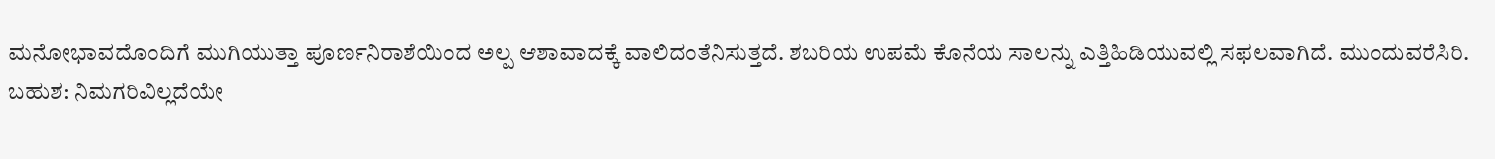ಮನೋಭಾವದೊಂದಿಗೆ ಮುಗಿಯುತ್ತಾ ಪೂರ್ಣನಿರಾಶೆಯಿಂದ ಅಲ್ಪ ಆಶಾವಾದಕ್ಕೆ ವಾಲಿದಂತೆನಿಸುತ್ತದೆ. ಶಬರಿಯ ಉಪಮೆ ಕೊನೆಯ ಸಾಲನ್ನು ಎತ್ತಿಹಿಡಿಯುವಲ್ಲಿ ಸಫಲವಾಗಿದೆ. ಮುಂದುವರೆಸಿರಿ.
ಬಹುಶ: ನಿಮಗರಿವಿಲ್ಲದೆಯೇ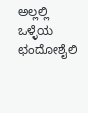ಅಲ್ಲಲ್ಲಿ ಒಳ್ಳೆಯ ಛಂದೋಶೈಲಿ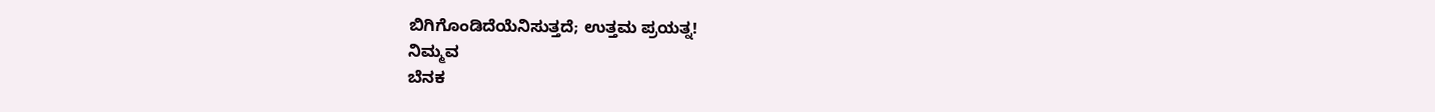ಬಿಗಿಗೊಂಡಿದೆಯೆನಿಸುತ್ತದೆ; ಉತ್ತಮ ಪ್ರಯತ್ನ!
ನಿಮ್ಮವ
ಬೆನಕ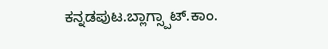ಕನ್ನಡಪುಟ.ಬ್ಲಾಗ್ಸ್ಪಾಟ್.ಕಾಂ.